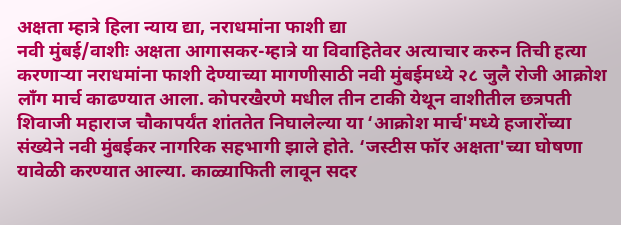अक्षता म्हात्रे हिला न्याय द्या, नराधमांना फाशी द्या
नवी मुंबई/वाशीः अक्षता आगासकर-म्हात्रे या विवाहितेवर अत्याचार करुन तिची हत्या करणाऱ्या नराधमांना फाशी देण्याच्या मागणीसाठी नवी मुंबईमध्ये २८ जुलै रोजी आक्रोश लाँग मार्च काढण्यात आला. कोपरखैरणे मधील तीन टाकी येथून वाशीतील छत्रपती शिवाजी महाराज चौकापर्यंत शांततेत निघालेल्या या ‘आक्रोश मार्च'मध्ये हजारोंच्या संख्येने नवी मुंबईकर नागरिक सहभागी झाले होते. ‘जस्टीस फॉर अक्षता'च्या घोषणा यावेळी करण्यात आल्या. काळ्याफिती लावून सदर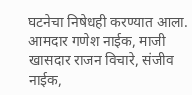घटनेचा निषेधही करण्यात आला.
आमदार गणेश नाईक, माजी खासदार राजन विचारे, संजीव नाईक,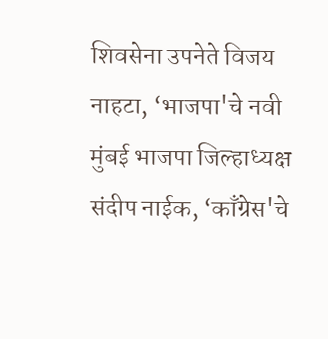शिवसेना उपनेते विजय नाहटा, ‘भाजपा'चे नवी मुंबई भाजपा जिल्हाध्यक्ष संदीप नाईक, ‘काँग्रेस'चे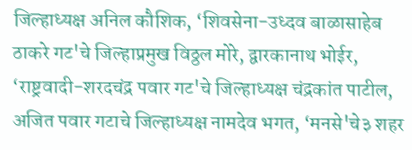जिल्हाध्यक्ष अनिल कौशिक, ‘शिवसेना-उध्दव बाळासाहेब ठाकरे गट'चे जिल्हाप्रमुख विठ्ठल मोरे, द्वारकानाथ भोईर, ‘राष्ट्रवादी-शरदचंद्र पवार गट'चे जिल्हाध्यक्ष चंद्रकांत पाटील, अजित पवार गटाचे जिल्हाध्यक्ष नामदेव भगत, ‘मनसे'चे३ शहर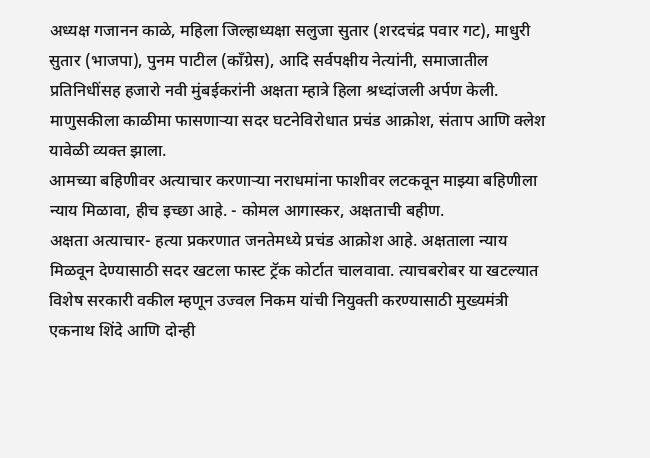अध्यक्ष गजानन काळे, महिला जिल्हाध्यक्षा सलुजा सुतार (शरदचंद्र पवार गट), माधुरी सुतार (भाजपा), पुनम पाटील (काँग्रेस), आदि सर्वपक्षीय नेत्यांनी, समाजातील प्रतिनिधींसह हजारो नवी मुंबईकरांनी अक्षता म्हात्रे हिला श्रध्दांजली अर्पण केली. माणुसकीला काळीमा फासणाऱ्या सदर घटनेविरोधात प्रचंड आक्रोश, संताप आणि क्लेश यावेळी व्यक्त झाला.
आमच्या बहिणीवर अत्याचार करणाऱ्या नराधमांना फाशीवर लटकवून माझ्या बहिणीला न्याय मिळावा, हीच इच्छा आहे. - कोमल आगास्कर, अक्षताची बहीण.
अक्षता अत्याचार- हत्या प्रकरणात जनतेमध्ये प्रचंड आक्रोश आहे. अक्षताला न्याय मिळवून देण्यासाठी सदर खटला फास्ट ट्रॅक कोर्टात चालवावा. त्याचबरोबर या खटल्यात विशेष सरकारी वकील म्हणून उज्वल निकम यांची नियुक्ती करण्यासाठी मुख्यमंत्री एकनाथ शिंदे आणि दोन्ही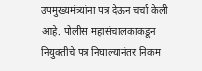उपमुख्यमंत्र्यांना पत्र देऊन चर्चा केली आहे. पोलीस महासंचालकाकडून नियुक्तीचे पत्र निघाल्यानंतर निकम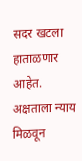सदर खटला हाताळणार आहेत. अक्षताला न्याय मिळवून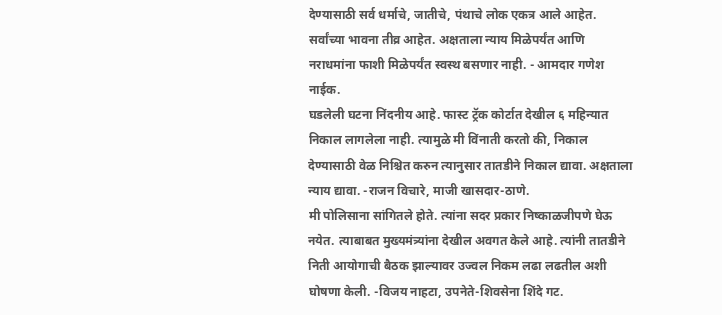देण्यासाठी सर्व धर्माचे, जातीचे, पंथाचे लोक एकत्र आले आहेत. सर्वांच्या भावना तीव्र आहेत. अक्षताला न्याय मिळेपर्यंत आणि नराधमांना फाशी मिळेपर्यंत स्वस्थ बसणार नाही. - आमदार गणेश नाईक.
घडलेली घटना निंदनीय आहे. फास्ट ट्रॅक कोर्टात देखील ६ महिन्यात निकाल लागलेला नाही. त्यामुळे मी विंनाती करतो की, निकाल देण्यासाठी वेळ निश्चित करुन त्यानुसार तातडीने निकाल द्यावा. अक्षताला न्याय द्यावा. -राजन विचारे, माजी खासदार-ठाणे.
मी पोलिसाना सांगितले होते. त्यांना सदर प्रकार निष्काळजीपणे घेऊ नयेत. त्याबाबत मुख्यमंत्र्यांना देखील अवगत केले आहे. त्यांनी तातडीने निती आयोगाची बैठक झाल्यावर उज्वल निकम लढा लढतील अशी घोषणा केली. -विजय नाहटा, उपनेते-शिवसेना शिंदे गट.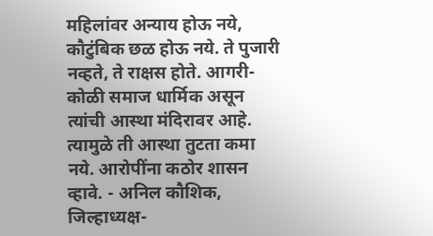महिलांवर अन्याय होऊ नये, कौटुंबिक छळ होऊ नये. ते पुजारी नव्हते, ते राक्षस होते. आगरी-कोळी समाज धार्मिक असून त्यांची आस्था मंदिरावर आहे. त्यामुळे ती आस्था तुटता कमा नये. आरोपींना कठोर शासन व्हावे. - अनिल कौशिक, जिल्हाध्यक्ष-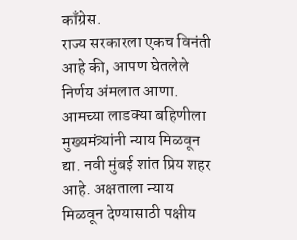काँग्रेस.
राज्य सरकारला एकच विनंती आहे की, आपण घेतलेले निर्णय अंमलात आणा. आमच्या लाडक्या बहिणीला मुख्यमंत्र्यांनी न्याय मिळवून द्या. नवी मुंबई शांत प्रिय शहर आहे. अक्षताला न्याय मिळवून देण्यासाठी पक्षीय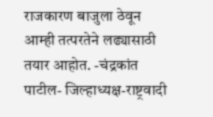राजकारण बाजुला ठेवून आम्ही तत्परतेने लढ्यासाठी तयार आहोत. -चंद्रकांत पाटील- जिल्हाध्यक्ष-राष्ट्रवादी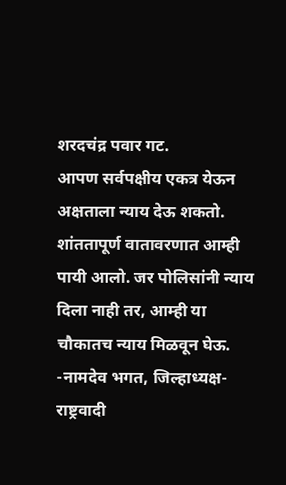शरदचंद्र पवार गट.
आपण सर्वपक्षीय एकत्र येऊन अक्षताला न्याय देऊ शकतो. शांततापूर्ण वातावरणात आम्ही पायी आलो. जर पोलिसांनी न्याय दिला नाही तर, आम्ही या चौकातच न्याय मिळवून घेऊ. -नामदेव भगत, जिल्हाध्यक्ष-राष्ट्रवादी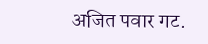अजित पवार गट.